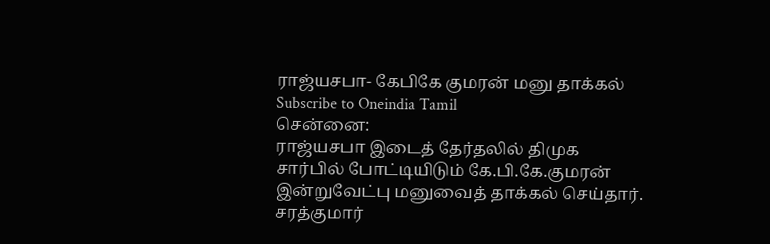ராஜ்யசபா- கேபிகே குமரன் மனு தாக்கல்
Subscribe to Oneindia Tamil
சென்னை:
ராஜ்யசபா இடைத் தேர்தலில் திமுக சார்பில் போட்டியிடும் கே.பி.கே.குமரன் இன்றுவேட்பு மனுவைத் தாக்கல் செய்தார்.
சரத்குமார்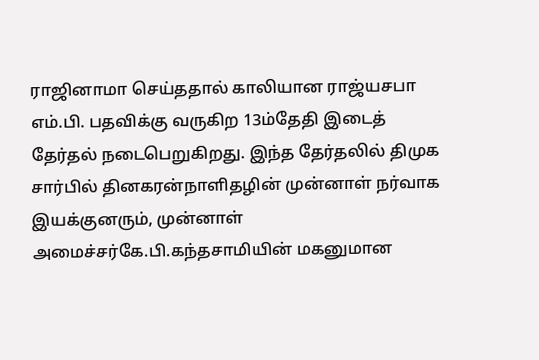ராஜினாமா செய்ததால் காலியான ராஜ்யசபா எம்.பி. பதவிக்கு வருகிற 13ம்தேதி இடைத் தேர்தல் நடைபெறுகிறது. இந்த தேர்தலில் திமுக சார்பில் தினகரன்நாளிதழின் முன்னாள் நர்வாக இயக்குனரும், முன்னாள் அமைச்சர்கே.பி.கந்தசாமியின் மகனுமான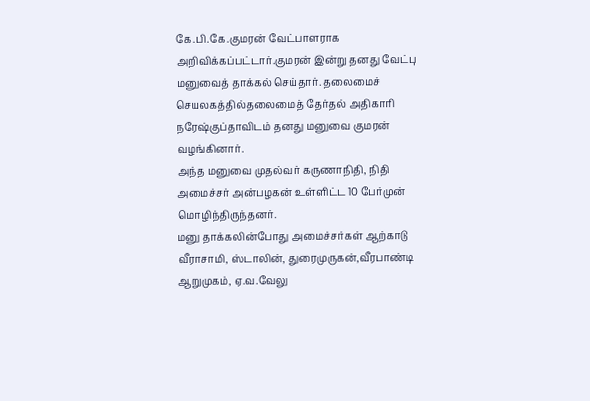கே.பி.கே.குமரன் வேட்பாளராக அறிவிக்கப்பட்டார்.குமரன் இன்று தனது வேட்பு மனுவைத் தாக்கல் செய்தார். தலைமைச் செயலகத்தில்தலைமைத் தேர்தல் அதிகாரி நரேஷ்குப்தாவிடம் தனது மனுவை குமரன் வழங்கினார்.
அந்த மனுவை முதல்வர் கருணாநிதி, நிதி அமைச்சர் அன்பழகன் உள்ளிட்ட 10 பேர்முன் மொழிந்திருந்தனர்.
மனு தாக்கலின்போது அமைச்சர்கள் ஆற்காடு வீராசாமி, ஸ்டாலின், துரைமுருகன்,வீரபாண்டி ஆறுமுகம், ஏ.வ.வேலு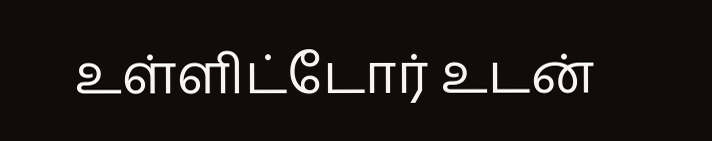உள்ளிட்டோர் உடன்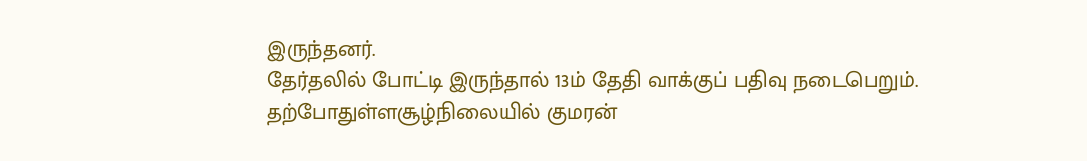இருந்தனர்.
தேர்தலில் போட்டி இருந்தால் 13ம் தேதி வாக்குப் பதிவு நடைபெறும். தற்போதுள்ளசூழ்நிலையில் குமரன்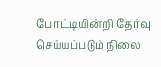போட்டியின்றி தேர்வு செய்யப்படும் நிலை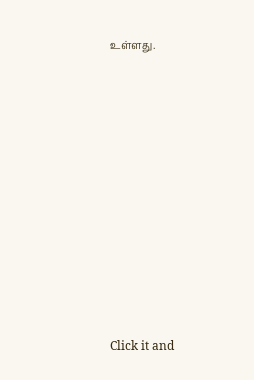உள்ளது.












Click it and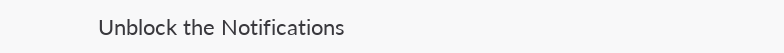Unblock the Notifications